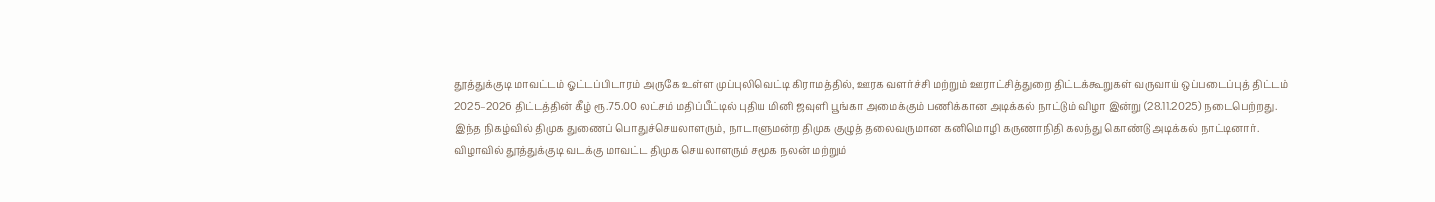தூத்துக்குடி மாவட்டம் ஓட்டப்பிடாரம் அருகே உள்ள முப்புலிவெட்டி கிராமத்தில், ஊரக வளர்ச்சி மற்றும் ஊராட்சித்துறை திட்டக்கூறுகள் வருவாய் ஒப்படைப்புத் திட்டம் 2025–2026 திட்டத்தின் கீழ் ரூ.75.00 லட்சம் மதிப்பீட்டில் புதிய மினி ஜவுளி பூங்கா அமைக்கும் பணிக்கான அடிக்கல் நாட்டும் விழா இன்று (28.11.2025) நடைபெற்றது.
இந்த நிகழ்வில் திமுக துணைப் பொதுச்செயலாளரும், நாடாளுமன்ற திமுக குழுத் தலைவருமான கனிமொழி கருணாநிதி கலந்து கொண்டு அடிக்கல் நாட்டினார்.
விழாவில் தூத்துக்குடி வடக்கு மாவட்ட திமுக செயலாளரும் சமூக நலன் மற்றும்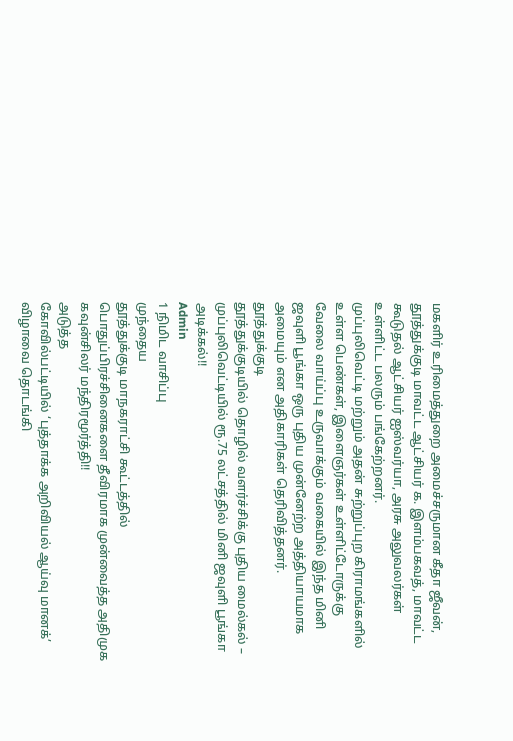மகளிர் உரிமைத்துறை அமைச்சருமான கீதா ஜீவன், தூத்துக்குடி மாவட்ட ஆட்சியர் க. இளம்பகவத், மாவட்ட கூடுதல் ஆட்சியர் ஐஸ்வர்யா, அரசு அலுவலர்கள் உள்ளிட்ட பலரும் பங்கேற்றனர்.
முப்புலிவெட்டி மற்றும் அதன் சுற்றுப்புற கிராமங்களில் உள்ள பெண்கள், இளைஞர்கள் உள்ளிட்டோருக்கு வேலை வாய்ப்பு உருவாக்கும் வகையில் இந்த மினி ஜவுளி பூங்கா ஒரு புதிய முன்னேற்ற அத்தியாயமாக அமையும் என அதிகாரிகள் தெரிவித்தனர்.
தூத்துக்குடி
தூத்துக்குடியில் தொழில் வளர்ச்சிக்கு புதிய மைல்கல் – முப்புலிவெட்டியில் ரூ.75 லட்சத்தில் மினி ஜவுளி பூங்கா அடிக்கல்!!
Admin
1 நிமிட வாசிப்பு
முந்தைய
தூத்துக்குடி மாநகராட்சி கூட்டத்தில் பொதுப்பிரச்சினைகளை தீவிரமாக முன்வைத்த அதிமுக கவுன்சிலர் மந்திரமூர்த்தி!!
அடுத்த
கோவில்பட்டியில் ‘புத்தாக்க அறிவியல் ஆய்வு மானக்’ விழாவை தொடங்கி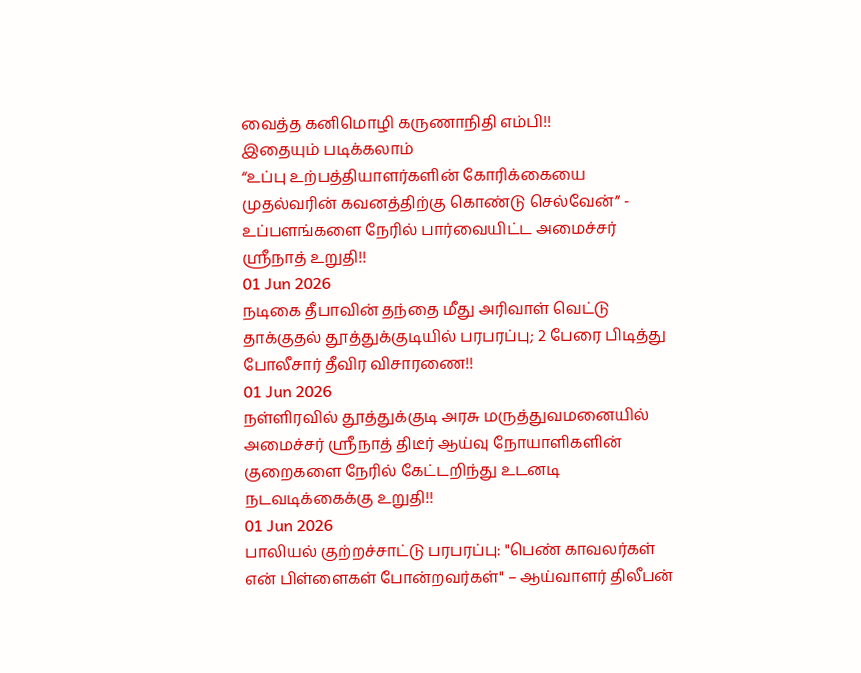வைத்த கனிமொழி கருணாநிதி எம்பி!!
இதையும் படிக்கலாம்
“உப்பு உற்பத்தியாளர்களின் கோரிக்கையை முதல்வரின் கவனத்திற்கு கொண்டு செல்வேன்” - உப்பளங்களை நேரில் பார்வையிட்ட அமைச்சர் ஸ்ரீநாத் உறுதி!!
01 Jun 2026
நடிகை தீபாவின் தந்தை மீது அரிவாள் வெட்டு தாக்குதல் தூத்துக்குடியில் பரபரப்பு; 2 பேரை பிடித்து போலீசார் தீவிர விசாரணை!!
01 Jun 2026
நள்ளிரவில் தூத்துக்குடி அரசு மருத்துவமனையில் அமைச்சர் ஸ்ரீநாத் திடீர் ஆய்வு நோயாளிகளின் குறைகளை நேரில் கேட்டறிந்து உடனடி நடவடிக்கைக்கு உறுதி!!
01 Jun 2026
பாலியல் குற்றச்சாட்டு பரபரப்பு: "பெண் காவலர்கள் என் பிள்ளைகள் போன்றவர்கள்" – ஆய்வாளர் திலீபன்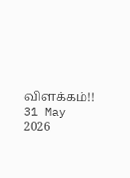விளக்கம்!!
31 May 2026